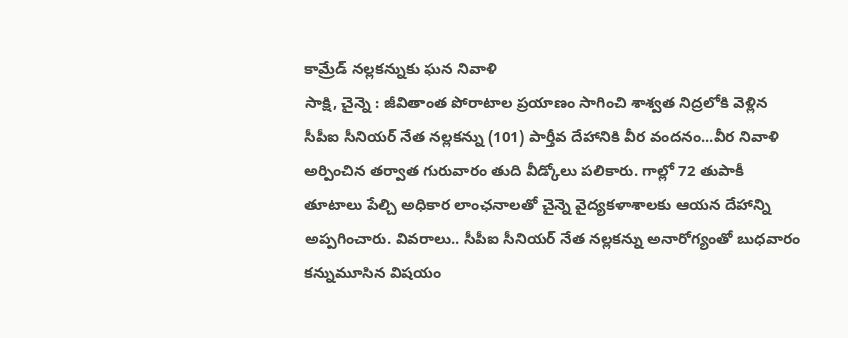కామ్రేడ్ నల్లకన్నుకు ఘన నివాళి
సాక్షి, చైన్నె : జీవితాంత పోరాటాల ప్రయాణం సాగించి శాశ్వత నిద్రలోకి వెళ్లిన సీపీఐ సీనియర్ నేత నల్లకన్ను (101) పార్తీవ దేహానికి వీర వందనం...వీర నివాళి అర్పించిన తర్వాత గురువారం తుది వీడ్కోలు పలికారు. గాల్లో 72 తుపాకీ తూటాలు పేల్చి అధికార లాంఛనాలతో చైన్నె వైద్యకళాశాలకు ఆయన దేహాన్ని అప్పగించారు. వివరాలు.. సీపీఐ సీనియర్ నేత నల్లకన్ను అనారోగ్యంతో బుధవారం కన్నుమూసిన విషయం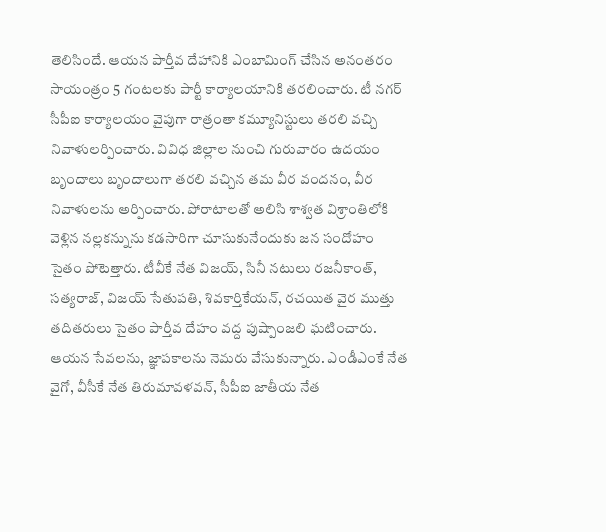తెలిసిందే. ఆయన పార్తీవ దేహానికి ఎంబామింగ్ చేసిన అనంతరం సాయంత్రం 5 గంటలకు పార్టీ కార్యాలయానికి తరలించారు. టీ నగర్ సీపీఐ కార్యాలయం వైపుగా రాత్రంతా కమ్యూనిస్టులు తరలి వచ్చి నివాళులర్పించారు. వివిధ జిల్లాల నుంచి గురువారం ఉదయం బృందాలు బృందాలుగా తరలి వచ్చిన తమ వీర వందనం, వీర నివాళులను అర్పించారు. పోరాటాలతో అలిసి శాశ్వత విశ్రాంతిలోకి వెళ్లిన నల్లకన్నును కడసారిగా చూసుకునేందుకు జన సందోహం సైతం పోటెత్తారు. టీవీకే నేత విజయ్, సినీ నటులు రజనీకాంత్, సత్యరాజ్, విజయ్ సేతుపతి, శివకార్తికేయన్, రచయిత వైర ముత్తు తదితరులు సైతం పార్తీవ దేహం వద్ద పుష్పాంజలి ఘటించారు. ఆయన సేవలను, జ్ఞాపకాలను నెమరు వేసుకున్నారు. ఎండీఎంకే నేత వైగో, వీసీకే నేత తిరుమావళవన్, సీపీఐ జాతీయ నేత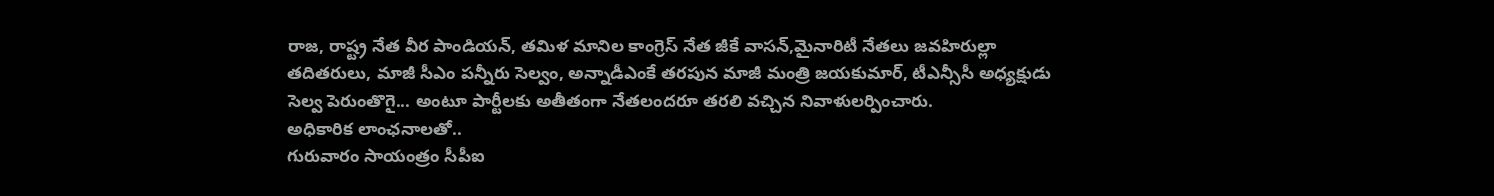రాజ, రాష్ట్ర నేత వీర పాండియన్, తమిళ మానిల కాంగ్రెస్ నేత జీకే వాసన్,మైనారిటీ నేతలు జవహిరుల్లా తదితరులు, మాజీ సీఎం పన్నీరు సెల్వం, అన్నాడీఎంకే తరపున మాజీ మంత్రి జయకుమార్, టీఎన్సీసీ అధ్యక్షుడు సెల్వ పెరుంతొగై... అంటూ పార్టీలకు అతీతంగా నేతలందరూ తరలి వచ్చిన నివాళులర్పించారు.
అధికారిక లాంఛనాలతో..
గురువారం సాయంత్రం సీపీఐ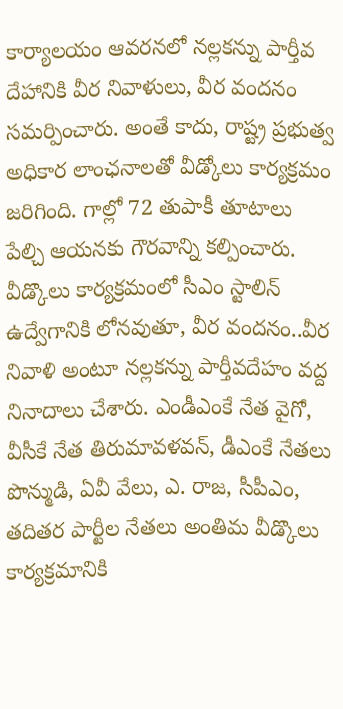కార్యాలయం ఆవరనలో నల్లకన్ను పార్తీవ దేహానికి వీర నివాళులు, వీర వందనం సమర్పించారు. అంతే కాదు, రాష్ట్ర ప్రభుత్వ అధికార లాంఛనాలతో వీడ్కోలు కార్యక్రమం జరిగింది. గాల్లో 72 తుపాకీ తూటాలు పేల్చి ఆయనకు గౌరవాన్ని కల్పించారు. వీడ్కొలు కార్యక్రమంలో సీఎం స్టాలిన్ ఉద్వేగానికి లోనవుతూ, వీర వందనం..వీర నివాళి అంటూ నల్లకన్ను పార్తీవదేహం వద్ద నినాదాలు చేశారు. ఎండీఎంకే నేత వైగో, వీసీకే నేత తిరుమావళవన్, డీఎంకే నేతలు పొన్ముడి, ఏవీ వేలు, ఎ. రాజ, సీపీఎం, తదితర పార్టీల నేతలు అంతిమ వీడ్కొలు కార్యక్రమానికి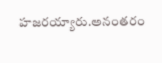హజరయ్యారు.అనంతరం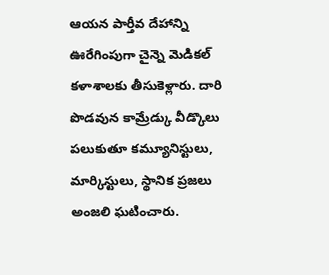ఆయన పార్తీవ దేహాన్ని ఊరేగింపుగా చైన్నె మెడికల్ కళాశాలకు తీసుకెళ్లారు. దారి పొడవున కామ్రేడ్కు వీడ్కొలు పలుకుతూ కమ్యూనిస్టులు, మార్కిస్టులు, స్థానిక ప్రజలు అంజలి ఘటించారు.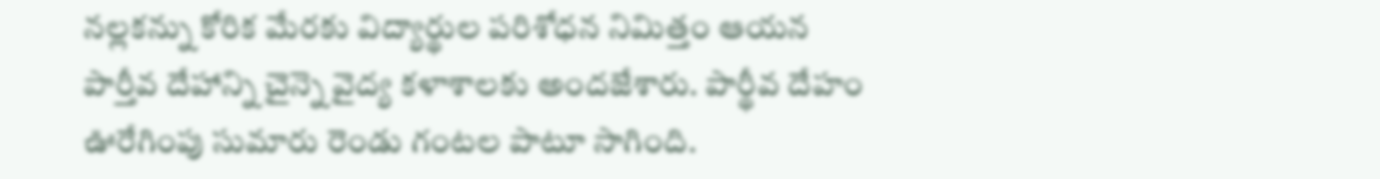నల్లకన్ను కోరిక మేరకు విద్యార్థుల పరిశోధన నిమిత్తం ఆయన పార్తీవ దేహాన్ని చైన్నె వైద్య కళాశాలకు అందజేశారు. పార్థీవ దేహం ఊరేగింపు సుమారు రెండు గంటల పాటూ సాగింది.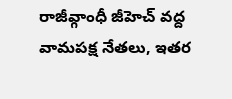రాజీవ్గాంధీ జీహెచ్ వద్ద వామపక్ష నేతలు, ఇతర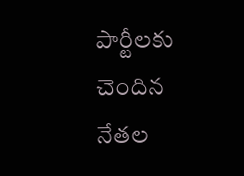పార్టీలకు చెందిన నేతల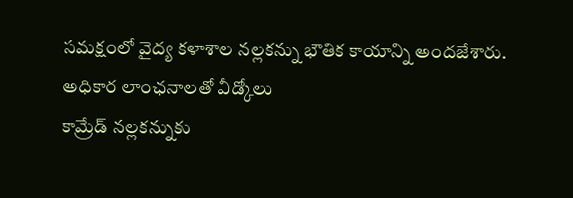సమక్షంలో వైద్య కళాశాల నల్లకన్ను భౌతిక కాయాన్ని అందజేశారు.
అధికార లాంఛనాలతో వీడ్కోలు
కామ్రేడ్ నల్లకన్నుకు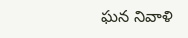ఘన నివాళి